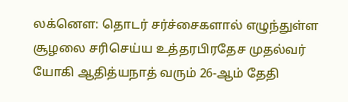லக்னௌ: தொடர் சர்ச்சைகளால் எழுந்துள்ள சூழலை சரிசெய்ய உத்தரபிரதேச முதல்வர் யோகி ஆதித்யநாத் வரும் 26-ஆம் தேதி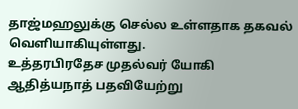தாஜ்மஹலுக்கு செல்ல உள்ளதாக தகவல் வெளியாகியுள்ளது.
உத்தரபிரதேச முதல்வர் யோகி ஆதித்யநாத் பதவியேற்று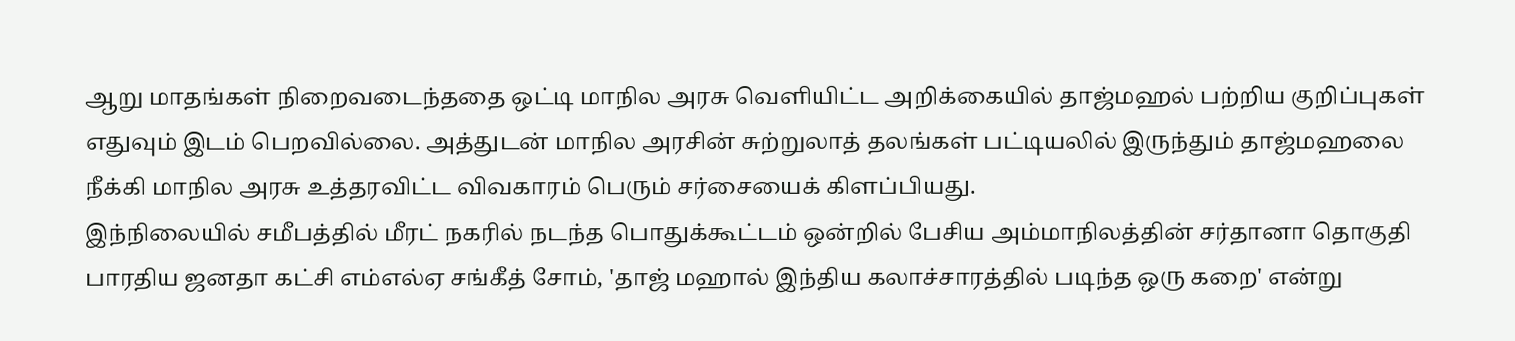ஆறு மாதங்கள் நிறைவடைந்ததை ஒட்டி மாநில அரசு வெளியிட்ட அறிக்கையில் தாஜ்மஹல் பற்றிய குறிப்புகள் எதுவும் இடம் பெறவில்லை. அத்துடன் மாநில அரசின் சுற்றுலாத் தலங்கள் பட்டியலில் இருந்தும் தாஜ்மஹலை நீக்கி மாநில அரசு உத்தரவிட்ட விவகாரம் பெரும் சர்சையைக் கிளப்பியது.
இந்நிலையில் சமீபத்தில் மீரட் நகரில் நடந்த பொதுக்கூட்டம் ஒன்றில் பேசிய அம்மாநிலத்தின் சர்தானா தொகுதி பாரதிய ஜனதா கட்சி எம்எல்ஏ சங்கீத் சோம், 'தாஜ் மஹால் இந்திய கலாச்சாரத்தில் படிந்த ஒரு கறை' என்று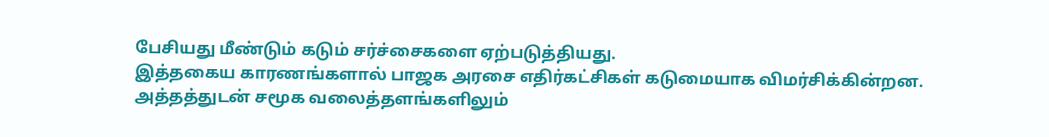பேசியது மீண்டும் கடும் சர்ச்சைகளை ஏற்படுத்தியது.
இத்தகைய காரணங்களால் பாஜக அரசை எதிர்கட்சிகள் கடுமையாக விமர்சிக்கின்றன. அத்தத்துடன் சமூக வலைத்தளங்களிலும்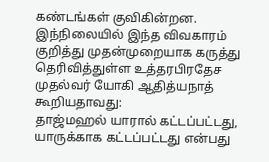கண்டங்கள் குவிகின்றன. இந்நிலையில் இந்த விவகாரம் குறித்து முதன்முறையாக கருத்து தெரிவித்துள்ள உத்தரபிரதேச முதல்வர் யோகி ஆதித்யநாத் கூறியதாவது:
தாஜ்மஹல் யாரால் கட்டப்பட்டது, யாருக்காக கட்டப்பட்டது என்பது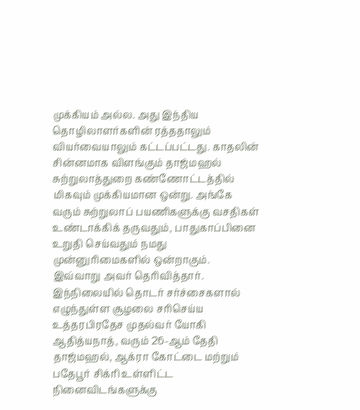முக்கியம் அல்ல. அது இந்திய தொழிலாளர்களின் ரத்ததாலும் வியர்வையாலும் கட்டப்பட்டது. காதலின் சின்னமாக விளங்கும் தாஜ்மஹல் சுற்றுலாத்துறை கண்ணோட்டத்தில் மிகவும் முக்கியமான ஒன்று. அங்கே வரும் சுற்றுலாப் பயணிகளுக்கு வசதிகள் உண்டாக்கிக் தருவதும், பாதுகாப்பினை உறுதி செய்வதும் நமது முன்னுரிமைகளில் ஒன்றாகும்.
இவ்வாறு அவர் தெரிவித்தார். இந்நிலையில் தொடர் சர்ச்சைகளால் எழுந்துள்ள சூழலை சரிசெய்ய உத்தரபிரதேச முதல்வர் யோகி ஆதித்யநாத், வரும் 26-ஆம் தேதி தாஜ்மஹல், ஆக்ரா கோட்டை மற்றும் பதேபூர் சிக்ரி உள்ளிட்ட நினைவிடங்களுக்கு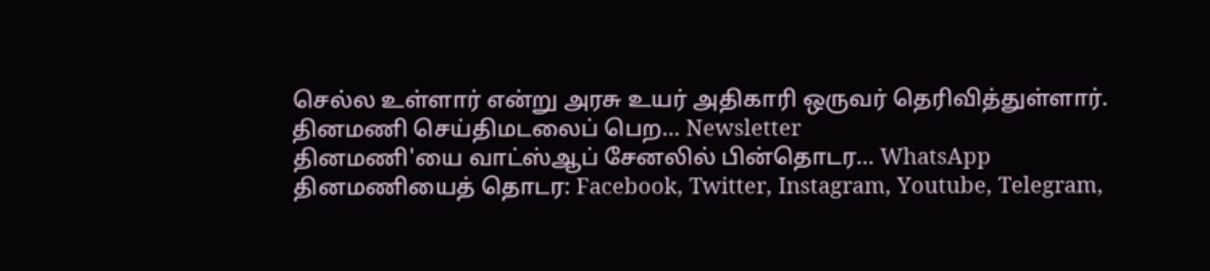செல்ல உள்ளார் என்று அரசு உயர் அதிகாரி ஒருவர் தெரிவித்துள்ளார்.
தினமணி செய்திமடலைப் பெற... Newsletter
தினமணி'யை வாட்ஸ்ஆப் சேனலில் பின்தொடர... WhatsApp
தினமணியைத் தொடர: Facebook, Twitter, Instagram, Youtube, Telegram,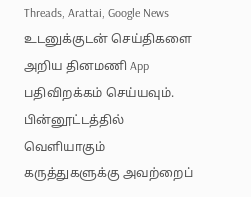Threads, Arattai, Google News
உடனுக்குடன் செய்திகளை அறிய தினமணி App பதிவிறக்கம் செய்யவும்.
பின்னூட்டத்தில் வெளியாகும் கருத்துகளுக்கு அவற்றைப்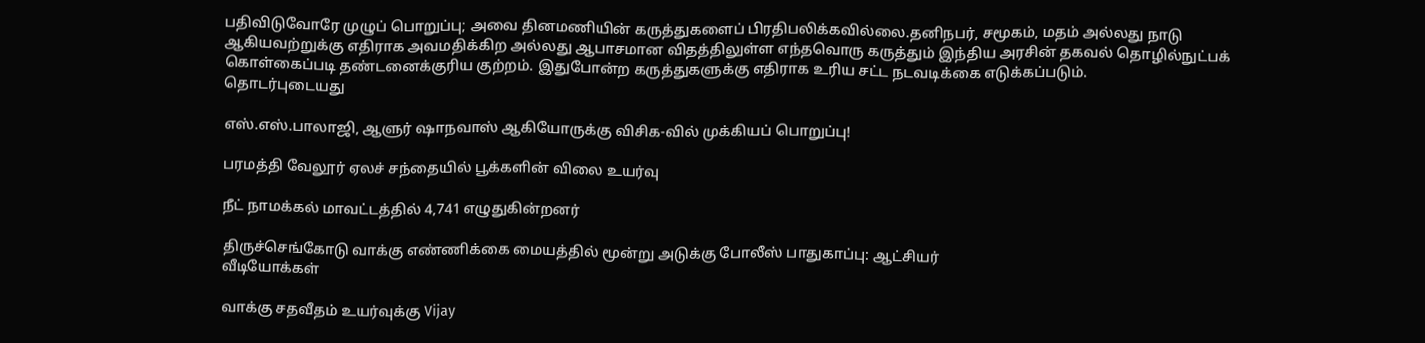பதிவிடுவோரே முழுப் பொறுப்பு; அவை தினமணியின் கருத்துகளைப் பிரதிபலிக்கவில்லை.தனிநபர், சமூகம், மதம் அல்லது நாடு ஆகியவற்றுக்கு எதிராக அவமதிக்கிற அல்லது ஆபாசமான விதத்திலுள்ள எந்தவொரு கருத்தும் இந்திய அரசின் தகவல் தொழில்நுட்பக் கொள்கைப்படி தண்டனைக்குரிய குற்றம். இதுபோன்ற கருத்துகளுக்கு எதிராக உரிய சட்ட நடவடிக்கை எடுக்கப்படும்.
தொடர்புடையது

எஸ்.எஸ்.பாலாஜி, ஆளுர் ஷாநவாஸ் ஆகியோருக்கு விசிக-வில் முக்கியப் பொறுப்பு!

பரமத்தி வேலூர் ஏலச் சந்தையில் பூக்களின் விலை உயர்வு

நீட் நாமக்கல் மாவட்டத்தில் 4,741 எழுதுகின்றனர்

திருச்செங்கோடு வாக்கு எண்ணிக்கை மையத்தில் மூன்று அடுக்கு போலீஸ் பாதுகாப்பு: ஆட்சியர்
வீடியோக்கள்

வாக்கு சதவீதம் உயர்வுக்கு Vijay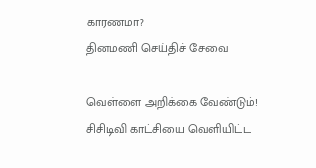காரணமா?
தினமணி செய்திச் சேவை

வெள்ளை அறிக்கை வேண்டும்! சிசிடிவி காட்சியை வெளியிட்ட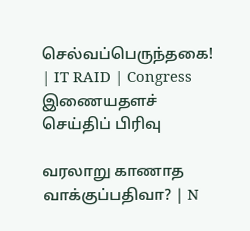செல்வப்பெருந்தகை! | IT RAID | Congress
இணையதளச் செய்திப் பிரிவு

வரலாறு காணாத வாக்குப்பதிவா? | N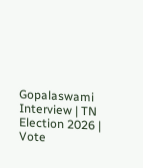Gopalaswami Interview | TN Election 2026 | Vote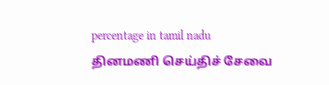percentage in tamil nadu
தினமணி செய்திச் சேவை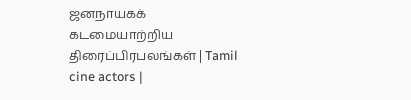ஜனநாயகக் கடமையாற்றிய திரைப்பிரபலங்கள் | Tamil cine actors |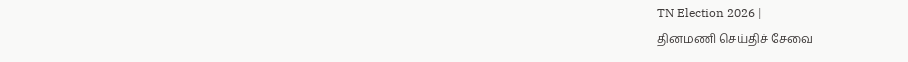TN Election 2026 |
தினமணி செய்திச் சேவை